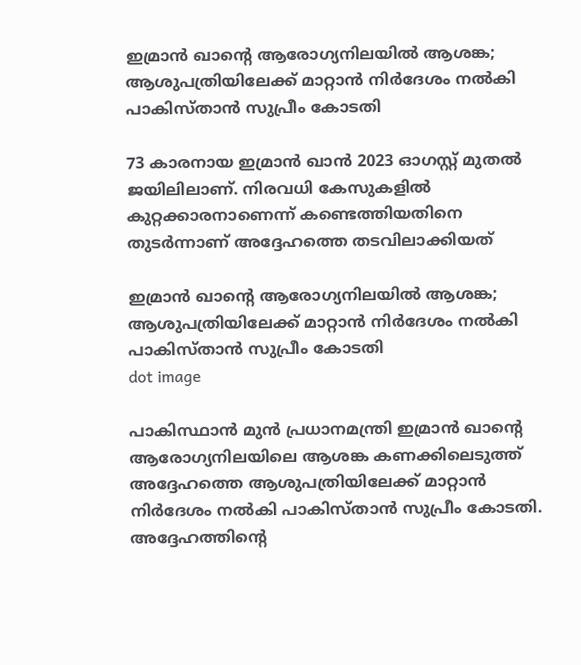ഇമ്രാന്‍ ഖാൻ്റെ ആരോഗ്യനിലയില്‍ ആശങ്ക; ആശുപത്രിയിലേക്ക് മാറ്റാന്‍ നിര്‍ദേശം നല്‍കി പാകിസ്താൻ സുപ്രീം കോടതി

73 കാരനായ ഇമ്രാന്‍ ഖാന്‍ 2023 ഓഗസ്റ്റ് മുതല്‍ ജയിലിലാണ്. നിരവധി കേസുകളില്‍ കുറ്റക്കാരനാണെന്ന് കണ്ടെത്തിയതിനെ തുടര്‍ന്നാണ് അദ്ദേഹത്തെ തടവിലാക്കിയത്

ഇമ്രാന്‍ ഖാൻ്റെ ആരോഗ്യനിലയില്‍ ആശങ്ക; ആശുപത്രിയിലേക്ക് മാറ്റാന്‍ നിര്‍ദേശം നല്‍കി പാകിസ്താൻ സുപ്രീം കോടതി
dot image

പാകിസ്ഥാന്‍ മുന്‍ പ്രധാനമന്ത്രി ഇമ്രാന്‍ ഖാൻ്റെ ആരോഗ്യനിലയിലെ ആശങ്ക കണക്കിലെടുത്ത് അദ്ദേഹത്തെ ആശുപത്രിയിലേക്ക് മാറ്റാന്‍ നിര്‍ദേശം നല്‍കി പാകിസ്താൻ സുപ്രീം കോടതി. അദ്ദേഹത്തിന്റെ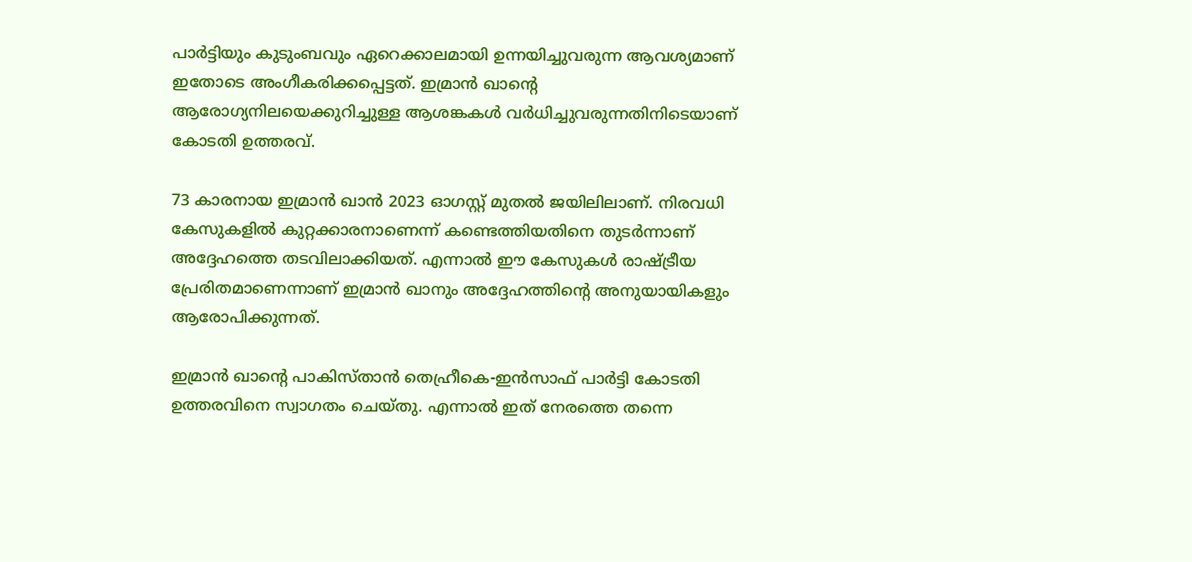പാര്‍ട്ടിയും കുടുംബവും ഏറെക്കാലമായി ഉന്നയിച്ചുവരുന്ന ആവശ്യമാണ് ഇതോടെ അംഗീകരിക്കപ്പെട്ടത്. ഇമ്രാന്‍ ഖാന്റെ ആരോഗ്യനിലയെക്കുറിച്ചുള്ള ആശങ്കകള്‍ വര്‍ധിച്ചുവരുന്നതിനിടെയാണ് കോടതി ഉത്തരവ്.

73 കാരനായ ഇമ്രാന്‍ ഖാന്‍ 2023 ഓഗസ്റ്റ് മുതല്‍ ജയിലിലാണ്. നിരവധി കേസുകളില്‍ കുറ്റക്കാരനാണെന്ന് കണ്ടെത്തിയതിനെ തുടര്‍ന്നാണ് അദ്ദേഹത്തെ തടവിലാക്കിയത്. എന്നാല്‍ ഈ കേസുകള്‍ രാഷ്ട്രീയ പ്രേരിതമാണെന്നാണ് ഇമ്രാന്‍ ഖാനും അദ്ദേഹത്തിന്റെ അനുയായികളും ആരോപിക്കുന്നത്.

ഇമ്രാന്‍ ഖാൻ്റെ പാകിസ്താൻ തെഹ്രീകെ-ഇന്‍സാഫ് പാര്‍ട്ടി കോടതി ഉത്തരവിനെ സ്വാഗതം ചെയ്തു. എന്നാല്‍ ഇത് നേരത്തെ തന്നെ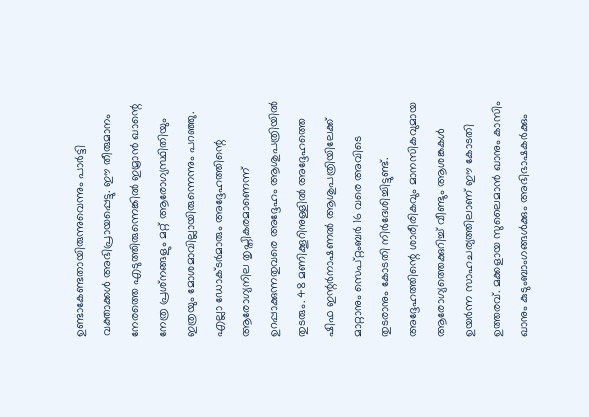ഉണ്ടാകേണ്ടതായിരുന്നുവെന്നും പാര്‍ട്ടി വക്താക്കള്‍ അഭിപ്രായപ്പെട്ടു. ഈ തീരുമാനം നേരത്തെ എടുത്തിരുന്നെങ്കില്‍ ഇമ്രാന്‍ ഖാന്റെ നേത്ര പ്രശ്‌നങ്ങളും മറ്റ് ആരോഗ്യസ്ഥിതിയും ഇത്രയും മോശമാവില്ലായിരുന്നെന്നും പറഞ്ഞു. എല്ലാ ഡോക്ടര്‍മാരും അദ്ദേഹത്തിന്റെ ആരോഗ്യനില തൃപ്തികരമാണെന്ന് ഉറപ്പാക്കുന്നതുവരെ അദ്ദേഹം ആശുപത്രിയില്‍ തുടരും. 48 മണിക്കൂറിനുള്ളില്‍ അദ്ദേഹത്തെ ഷിഫ ഇന്റര്‍നാഷണല്‍ ആശുപത്രിയിലേക്ക് മാറ്റാനും സെപ്റ്റംബര്‍ 16 വരെ അവിടെ തുടരാനും കോടതി നിര്‍ദേശിച്ചിട്ടുണ്ട്. അദ്ദേഹത്തിന്റെ ശാരീരികവും മാനസികവുമായ ആരോഗ്യത്തെക്കുറിച്ച് വീണ്ടും ആശങ്കകള്‍ ഉയര്‍ന്ന സാഹചര്യത്തിലാണ് ഈ കോടതി ഉത്തരവ്. മക്കളായ സുലൈമാന്‍ ഖാനും കാസിം ഖാനും കുടുംബാംഗങ്ങള്‍ക്കും അഭിഭാഷകര്‍ക്കും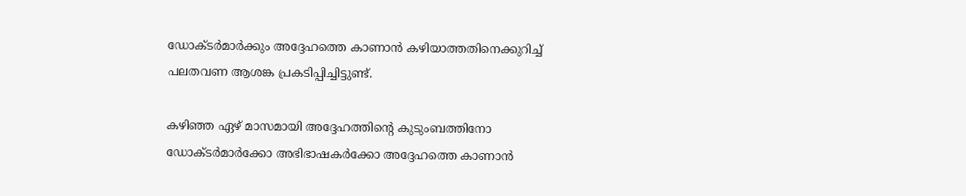ഡോക്ടര്‍മാര്‍ക്കും അദ്ദേഹത്തെ കാണാന്‍ കഴിയാത്തതിനെക്കുറിച്ച് പലതവണ ആശങ്ക പ്രകടിപ്പിച്ചിട്ടുണ്ട്.

കഴിഞ്ഞ ഏഴ് മാസമായി അദ്ദേഹത്തിന്റെ കുടുംബത്തിനോ ഡോക്ടര്‍മാര്‍ക്കോ അഭിഭാഷകര്‍ക്കോ അദ്ദേഹത്തെ കാണാന്‍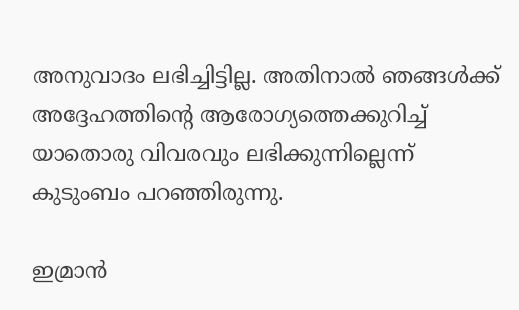അനുവാദം ലഭിച്ചിട്ടില്ല. അതിനാല്‍ ഞങ്ങള്‍ക്ക് അദ്ദേഹത്തിന്റെ ആരോഗ്യത്തെക്കുറിച്ച് യാതൊരു വിവരവും ലഭിക്കുന്നില്ലെന്ന് കുടുംബം പറഞ്ഞിരുന്നു.

ഇമ്രാന്‍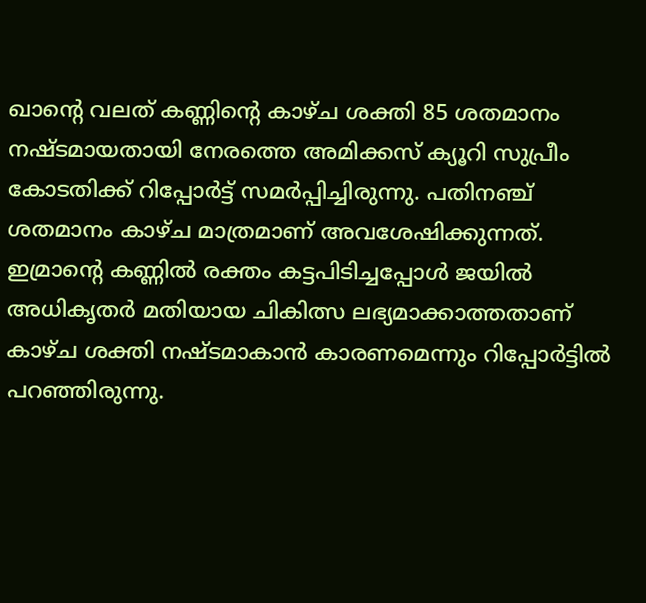ഖാന്റെ വലത് കണ്ണിന്റെ കാഴ്ച ശക്തി 85 ശതമാനം നഷ്ടമായതായി നേരത്തെ അമിക്കസ് ക്യൂറി സുപ്രീം കോടതിക്ക് റിപ്പോര്‍ട്ട് സമര്‍പ്പിച്ചിരുന്നു. പതിനഞ്ച് ശതമാനം കാഴ്ച മാത്രമാണ് അവശേഷിക്കുന്നത്. ഇമ്രാന്റെ കണ്ണില്‍ രക്തം കട്ടപിടിച്ചപ്പോള്‍ ജയില്‍ അധികൃതര്‍ മതിയായ ചികിത്സ ലഭ്യമാക്കാത്തതാണ് കാഴ്ച ശക്തി നഷ്ടമാകാന്‍ കാരണമെന്നും റിപ്പോര്‍ട്ടില്‍ പറഞ്ഞിരുന്നു.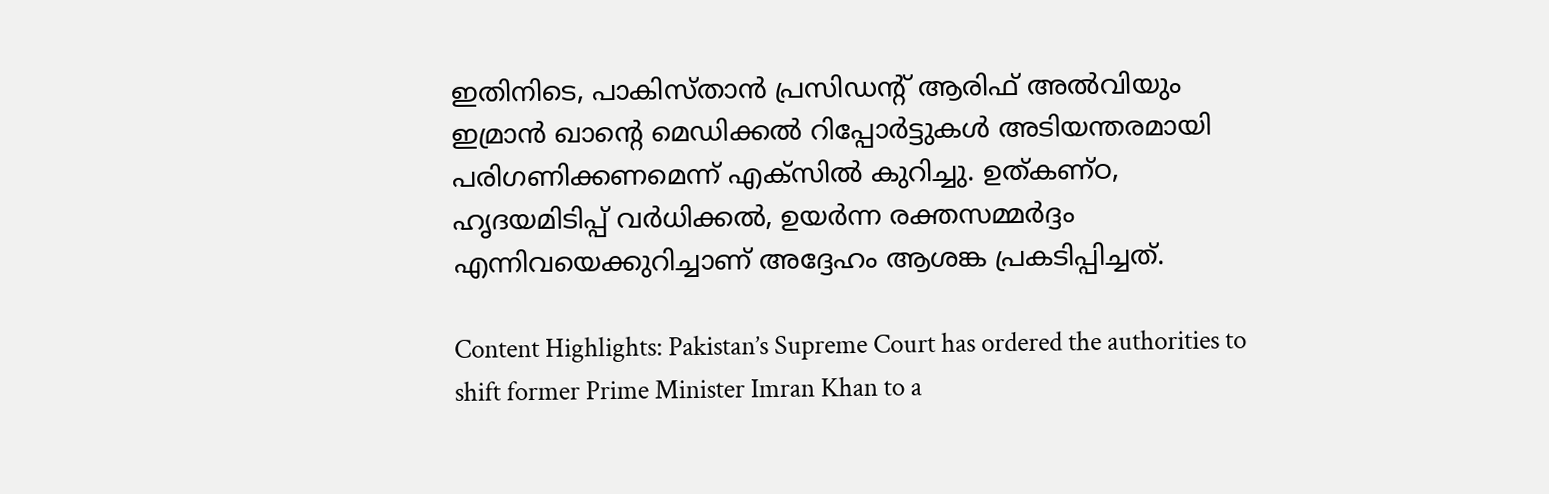ഇതിനിടെ, പാകിസ്താൻ പ്രസിഡന്റ് ആരിഫ് അല്‍വിയും ഇമ്രാന്‍ ഖാന്റെ മെഡിക്കല്‍ റിപ്പോര്‍ട്ടുകള്‍ അടിയന്തരമായി പരിഗണിക്കണമെന്ന് എക്‌സില്‍ കുറിച്ചു. ഉത്കണ്ഠ, ഹൃദയമിടിപ്പ് വര്‍ധിക്കല്‍, ഉയര്‍ന്ന രക്തസമ്മര്‍ദ്ദം എന്നിവയെക്കുറിച്ചാണ് അദ്ദേഹം ആശങ്ക പ്രകടിപ്പിച്ചത്.

Content Highlights: Pakistan’s Supreme Court has ordered the authorities to shift former Prime Minister Imran Khan to a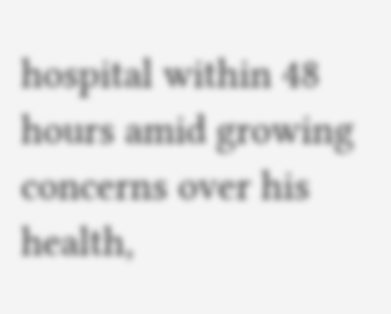hospital within 48 hours amid growing concerns over his health,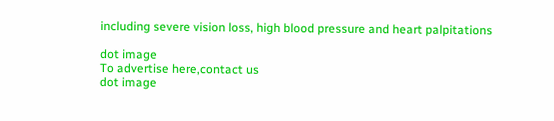including severe vision loss, high blood pressure and heart palpitations

dot image
To advertise here,contact us
dot image